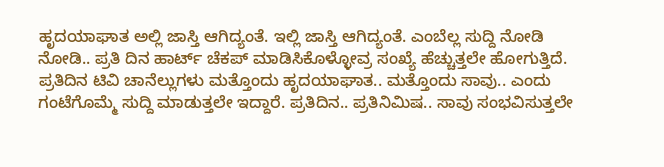ಹೃದಯಾಘಾತ ಅಲ್ಲಿ ಜಾಸ್ತಿ ಆಗಿದ್ಯಂತೆ. ಇಲ್ಲಿ ಜಾಸ್ತಿ ಆಗಿದ್ಯಂತೆ. ಎಂಬೆಲ್ಲ ಸುದ್ದಿ ನೋಡಿ ನೋಡಿ.. ಪ್ರತಿ ದಿನ ಹಾರ್ಟ್ ಚೆಕಪ್ ಮಾಡಿಸಿಕೊಳ್ಳೋವ್ರ ಸಂಖ್ಯೆ ಹೆಚ್ಚುತ್ತಲೇ ಹೋಗುತ್ತಿದೆ. ಪ್ರತಿದಿನ ಟಿವಿ ಚಾನೆಲ್ಲುಗಳು ಮತ್ತೊಂದು ಹೃದಯಾಘಾತ.. ಮತ್ತೊಂದು ಸಾವು.. ಎಂದು ಗಂಟೆಗೊಮ್ಮೆ ಸುದ್ದಿ ಮಾಡುತ್ತಲೇ ಇದ್ದಾರೆ. ಪ್ರತಿದಿನ.. ಪ್ರತಿನಿಮಿಷ.. ಸಾವು ಸಂಭವಿಸುತ್ತಲೇ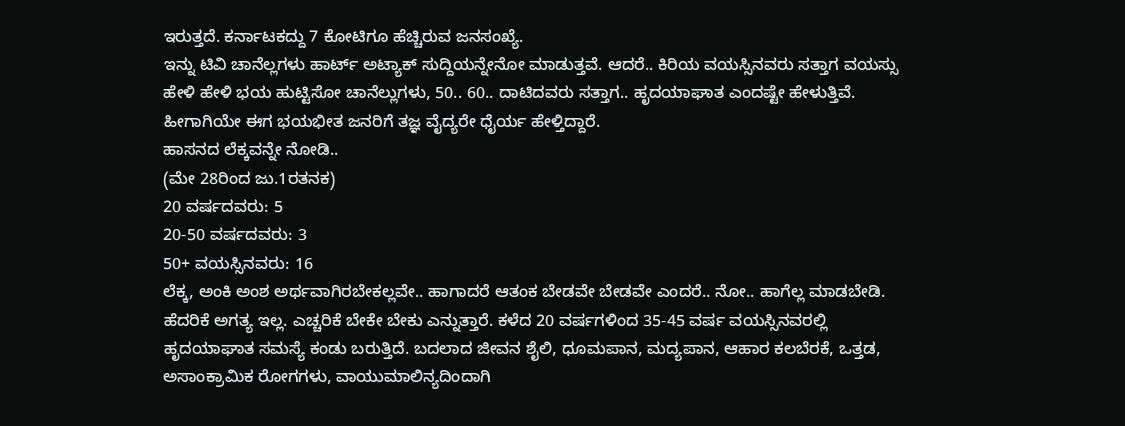ಇರುತ್ತದೆ. ಕರ್ನಾಟಕದ್ದು 7 ಕೋಟಿಗೂ ಹೆಚ್ಚಿರುವ ಜನಸಂಖ್ಯೆ.
ಇನ್ನು ಟಿವಿ ಚಾನೆಲ್ಲಗಳು ಹಾರ್ಟ್ ಅಟ್ಯಾಕ್ ಸುದ್ದಿಯನ್ನೇನೋ ಮಾಡುತ್ತವೆ. ಆದರೆ.. ಕಿರಿಯ ವಯಸ್ಸಿನವರು ಸತ್ತಾಗ ವಯಸ್ಸು ಹೇಳಿ ಹೇಳಿ ಭಯ ಹುಟ್ಟಿಸೋ ಚಾನೆಲ್ಲುಗಳು, 50.. 60.. ದಾಟಿದವರು ಸತ್ತಾಗ.. ಹೃದಯಾಘಾತ ಎಂದಷ್ಟೇ ಹೇಳುತ್ತಿವೆ. ಹೀಗಾಗಿಯೇ ಈಗ ಭಯಭೀತ ಜನರಿಗೆ ತಜ್ಞ ವೈದ್ಯರೇ ಧೈರ್ಯ ಹೇಳ್ತಿದ್ದಾರೆ.
ಹಾಸನದ ಲೆಕ್ಕವನ್ನೇ ನೋಡಿ..
(ಮೇ 28ರಿಂದ ಜು.1ರತನಕ)
20 ವರ್ಷದವರು: 5
20-50 ವರ್ಷದವರು: 3
50+ ವಯಸ್ಸಿನವರು: 16
ಲೆಕ್ಕ, ಅಂಕಿ ಅಂಶ ಅರ್ಥವಾಗಿರಬೇಕಲ್ಲವೇ.. ಹಾಗಾದರೆ ಆತಂಕ ಬೇಡವೇ ಬೇಡವೇ ಎಂದರೆ.. ನೋ.. ಹಾಗೆಲ್ಲ ಮಾಡಬೇಡಿ. ಹೆದರಿಕೆ ಅಗತ್ಯ ಇಲ್ಲ. ಎಚ್ಚರಿಕೆ ಬೇಕೇ ಬೇಕು ಎನ್ನುತ್ತಾರೆ. ಕಳೆದ 20 ವರ್ಷಗಳಿಂದ 35-45 ವರ್ಷ ವಯಸ್ಸಿನವರಲ್ಲಿ ಹೃದಯಾಘಾತ ಸಮಸ್ಯೆ ಕಂಡು ಬರುತ್ತಿದೆ. ಬದಲಾದ ಜೀವನ ಶೈಲಿ, ಧೂಮಪಾನ, ಮದ್ಯಪಾನ, ಆಹಾರ ಕಲಬೆರಕೆ, ಒತ್ತಡ, ಅಸಾಂಕ್ರಾಮಿಕ ರೋಗಗಳು, ವಾಯುಮಾಲಿನ್ಯದಿಂದಾಗಿ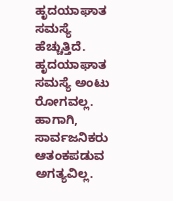ಹೃದಯಾಘಾತ ಸಮಸ್ಯೆ ಹೆಚ್ಚುತ್ತಿದೆ. ಹೃದಯಾಘಾತ ಸಮಸ್ಯೆ ಅಂಟು ರೋಗವಲ್ಲ. ಹಾಗಾಗಿ, ಸಾರ್ವಜನಿಕರು ಆತಂಕಪಡುವ ಅಗತ್ಯವಿಲ್ಲ.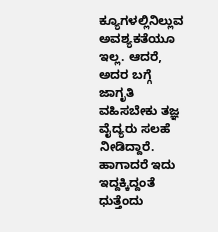ಕ್ಯೂಗಳಲ್ಲಿನಿಲ್ಲುವ ಅವಶ್ಯಕತೆಯೂ ಇಲ್ಲ. ಆದರೆ, ಅದರ ಬಗ್ಗೆ ಜಾಗೃತಿ ವಹಿಸಬೇಕು ತಜ್ಞ ವೈದ್ಯರು ಸಲಹೆ ನೀಡಿದ್ದಾರೆ.
ಹಾಗಾದರೆ ಇದು ಇದ್ದಕ್ಕಿದ್ದಂತೆ ಧುತ್ತೆಂದು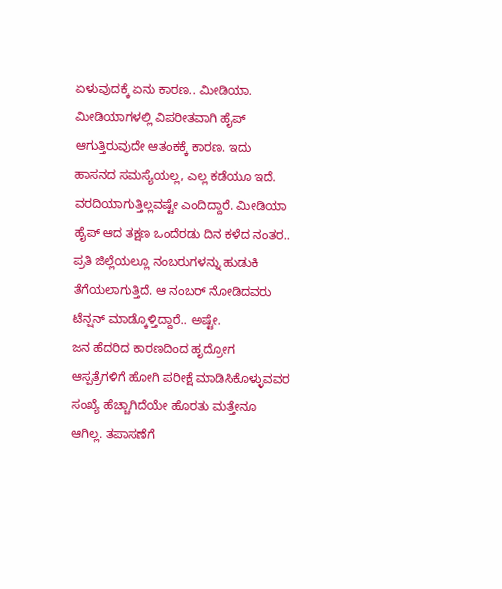ಏಳುವುದಕ್ಕೆ ಏನು ಕಾರಣ.. ಮೀಡಿಯಾ. ಮೀಡಿಯಾಗಳಲ್ಲಿ ವಿಪರೀತವಾಗಿ ಹೈಪ್ ಆಗುತ್ತಿರುವುದೇ ಆತಂಕಕ್ಕೆ ಕಾರಣ. ಇದು ಹಾಸನದ ಸಮಸ್ಯೆಯಲ್ಲ, ಎಲ್ಲ ಕಡೆಯೂ ಇದೆ. ವರದಿಯಾಗುತ್ತಿಲ್ಲವಷ್ಟೇ ಎಂದಿದ್ದಾರೆ. ಮೀಡಿಯಾ ಹೈಪ್ ಆದ ತಕ್ಷಣ ಒಂದೆರಡು ದಿನ ಕಳೆದ ನಂತರ.. ಪ್ರತಿ ಜಿಲ್ಲೆಯಲ್ಲೂ ನಂಬರುಗಳನ್ನು ಹುಡುಕಿ ತೆಗೆಯಲಾಗುತ್ತಿದೆ. ಆ ನಂಬರ್ ನೋಡಿದವರು ಟೆನ್ಷನ್ ಮಾಡ್ಕೊಳ್ತಿದ್ದಾರೆ.. ಅಷ್ಟೇ.
ಜನ ಹೆದರಿದ ಕಾರಣದಿಂದ ಹೃದ್ರೋಗ ಆಸ್ಪತ್ರೆಗಳಿಗೆ ಹೋಗಿ ಪರೀಕ್ಷೆ ಮಾಡಿಸಿಕೊಳ್ಳುವವರ ಸಂಖ್ಯೆ ಹೆಚ್ಚಾಗಿದೆಯೇ ಹೊರತು ಮತ್ತೇನೂ ಆಗಿಲ್ಲ. ತಪಾಸಣೆಗೆ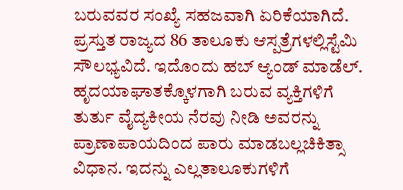ಬರುವವರ ಸಂಖ್ಯೆ ಸಹಜವಾಗಿ ಏರಿಕೆಯಾಗಿದೆ. ಪ್ರಸ್ತುತ ರಾಜ್ಯದ 86 ತಾಲೂಕು ಆಸ್ಪತ್ರೆಗಳಲ್ಲಿಸ್ಟೆಮಿ ಸೌಲಭ್ಯವಿದೆ. ಇದೊಂದು ಹಬ್ ಆ್ಯಂಡ್ ಮಾಡೆಲ್. ಹೃದಯಾಘಾತಕ್ಕೊಳಗಾಗಿ ಬರುವ ವ್ಯಕ್ತಿಗಳಿಗೆ ತುರ್ತು ವೈದ್ಯಕೀಯ ನೆರವು ನೀಡಿ ಅವರನ್ನು ಪ್ರಾಣಾಪಾಯದಿಂದ ಪಾರು ಮಾಡಬಲ್ಲಚಿಕಿತ್ಸಾ ವಿಧಾನ. ಇದನ್ನು ಎಲ್ಲತಾಲೂಕುಗಳಿಗೆ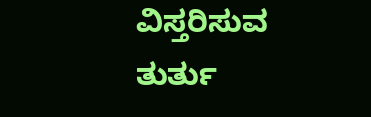ವಿಸ್ತರಿಸುವ ತುರ್ತು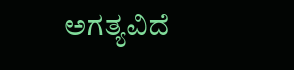ಅಗತ್ಯವಿದೆ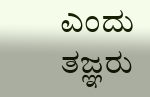ಎಂದು ತಜ್ಞರು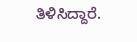ತಿಳಿಸಿದ್ದಾರೆ.